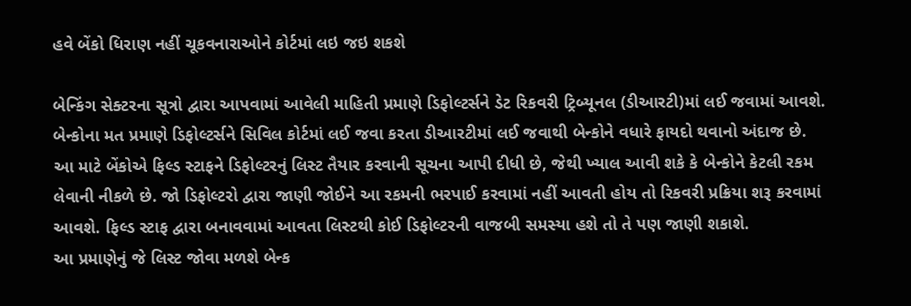હવે બેંકો ધિરાણ નહીં ચૂકવનારાઓને કોર્ટમાં લઇ જઇ શકશે

બેન્કિંગ સેક્ટરના સૂત્રો દ્વારા આપવામાં આવેલી માહિતી પ્રમાણે ડિફોલ્ટર્સને ડેટ રિકવરી ટ્રિબ્યૂનલ (ડીઆરટી)માં લઈ જવામાં આવશે. બેન્કોના મત પ્રમાણે ડિફોલ્ટર્સને સિવિલ કોર્ટમાં લઈ જવા કરતા ડીઆરટીમાં લઈ જવાથી બેન્કોને વધારે ફાયદો થવાનો અંદાજ છે.
આ માટે બેંકોએ ફિલ્ડ સ્ટાફને ડિફોલ્ટરનું લિસ્ટ તૈયાર કરવાની સૂચના આપી દીધી છે, જેથી ખ્યાલ આવી શકે કે બેન્કોને કેટલી રકમ લેવાની નીકળે છે. જો ડિફોલ્ટરો દ્વારા જાણી જોઈને આ રકમની ભરપાઈ કરવામાં નહીં આવતી હોય તો રિકવરી પ્રક્રિયા શરૂ કરવામાં આવશે. ફિલ્ડ સ્ટાફ દ્વારા બનાવવામાં આવતા લિસ્ટથી કોઈ ડિફોલ્ટરની વાજબી સમસ્યા હશે તો તે પણ જાણી શકાશે.
આ પ્રમાણેનું જે લિસ્ટ જોવા મળશે બેન્ક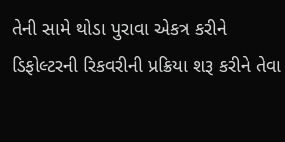તેની સામે થોડા પુરાવા એકત્ર કરીને ડિફોલ્ટરની રિકવરીની પ્રક્રિયા શરૂ કરીને તેવા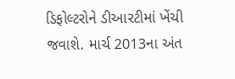ડિફોલ્ટરોને ડીઆરટીમાં ખેંચી જવાશે. માર્ચ 2013ના અંત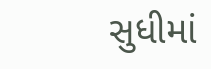સુધીમાં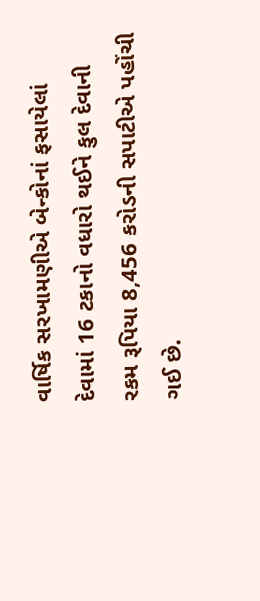વાર્ષિક સરખામણીએ બેન્કોનાં ફસાયેલાં દેવામાં 16 ટકાનો વધારો થઈને કુલ દેવાની રકમ રૂપિયા 8,456 કરોડની સપાટીએ પહોંચી ગઈ છે.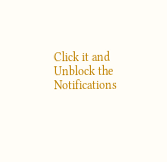Click it and Unblock the Notifications